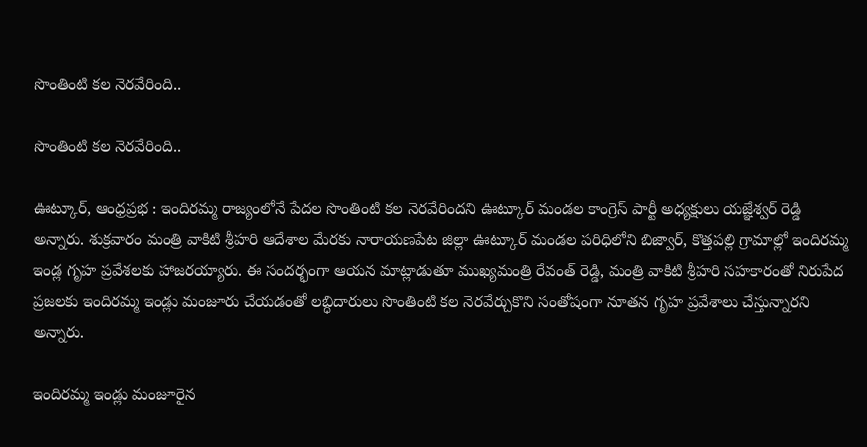సొంతింటి కల నెరవేరింది..

సొంతింటి కల నెరవేరింది..

ఊట్కూర్, ఆంధ్రప్రభ : ఇందిరమ్మ రాజ్యంలోనే పేదల సొంతింటి కల నెరవేరిందని ఊట్కూర్ మండల కాంగ్రెస్ పార్టీ అధ్యక్షులు యజ్ఞేశ్వర్ రెడ్డి అన్నారు. శుక్రవారం మంత్రి వాకిటి శ్రీహరి ఆదేశాల మేరకు నారాయణపేట జిల్లా ఊట్కూర్ మండల పరిధిలోని బిజ్వార్, కొత్తపల్లి గ్రామాల్లో ఇందిరమ్మ ఇండ్ల గృహ ప్రవేశలకు హాజరయ్యారు. ఈ సందర్భంగా ఆయన మాట్లాడుతూ ముఖ్యమంత్రి రేవంత్ రెడ్డి, మంత్రి వాకిటి శ్రీహరి సహకారంతో నిరుపేద ప్రజలకు ఇందిరమ్మ ఇండ్లు మంజూరు చేయడంతో లబ్ధిదారులు సొంతింటి కల నెరవేర్చుకొని సంతోషంగా నూతన గృహ ప్రవేశాలు చేస్తున్నారని అన్నారు.

ఇందిరమ్మ ఇండ్లు మంజూరైన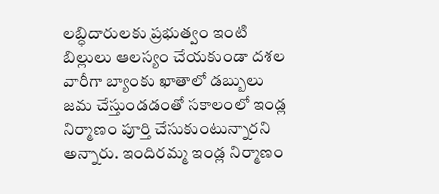లబ్ధిదారులకు ప్రభుత్వం ఇంటి బిల్లులు ఆలస్యం చేయకుండా దశల వారీగా బ్యాంకు ఖాతాలో డబ్బులు జమ చేస్తుండడంతో సకాలంలో ఇండ్ల నిర్మాణం పూర్తి చేసుకుంటున్నారని అన్నారు. ఇందిరమ్మ ఇండ్ల నిర్మాణం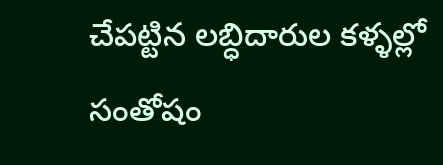చేపట్టిన లబ్ధిదారుల కళ్ళల్లో సంతోషం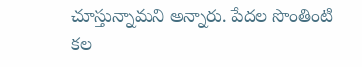చూస్తున్నామని అన్నారు. పేదల సొంతింటి కల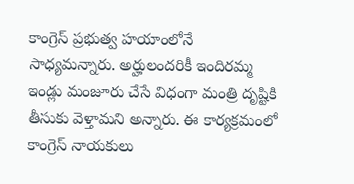కాంగ్రెస్ ప్రభుత్వ హయాంలోనే సాధ్యమన్నారు. అర్హులందరికీ ఇందిరమ్మ ఇండ్లు మంజూరు చేసే విధంగా మంత్రి దృష్టికి తీసుకు వెళ్తామని అన్నారు. ఈ కార్యక్రమంలో కాంగ్రెస్ నాయకులు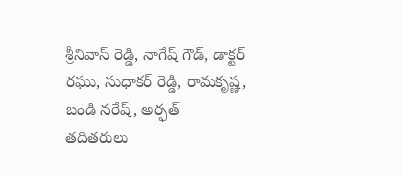శ్రీనివాస్ రెడ్డి, నాగేష్ గౌడ్, డాక్టర్ రఘు, సుధాకర్ రెడ్డి, రామకృష్ణ, బండి నరేష్, అర్ఫత్ తదితరులు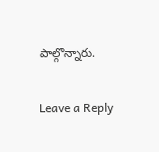పాల్గొన్నారు.

Leave a Reply